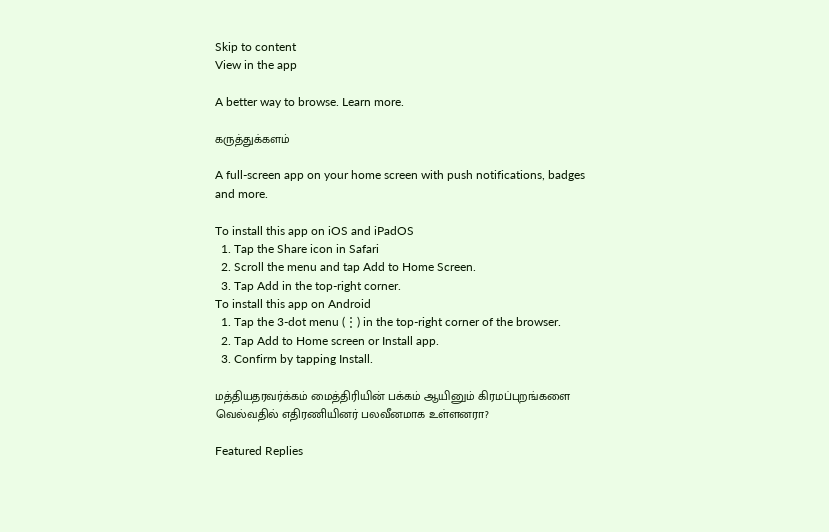Skip to content
View in the app

A better way to browse. Learn more.

கருத்துக்களம்

A full-screen app on your home screen with push notifications, badges and more.

To install this app on iOS and iPadOS
  1. Tap the Share icon in Safari
  2. Scroll the menu and tap Add to Home Screen.
  3. Tap Add in the top-right corner.
To install this app on Android
  1. Tap the 3-dot menu (⋮) in the top-right corner of the browser.
  2. Tap Add to Home screen or Install app.
  3. Confirm by tapping Install.

மத்தியதரவர்க்கம் மைத்திரியின் பக்கம் ஆயினும் கிரமப்புறங்களை வெல்வதில் எதிரணியினர் பலவீனமாக உள்ளனரா?

Featured Replies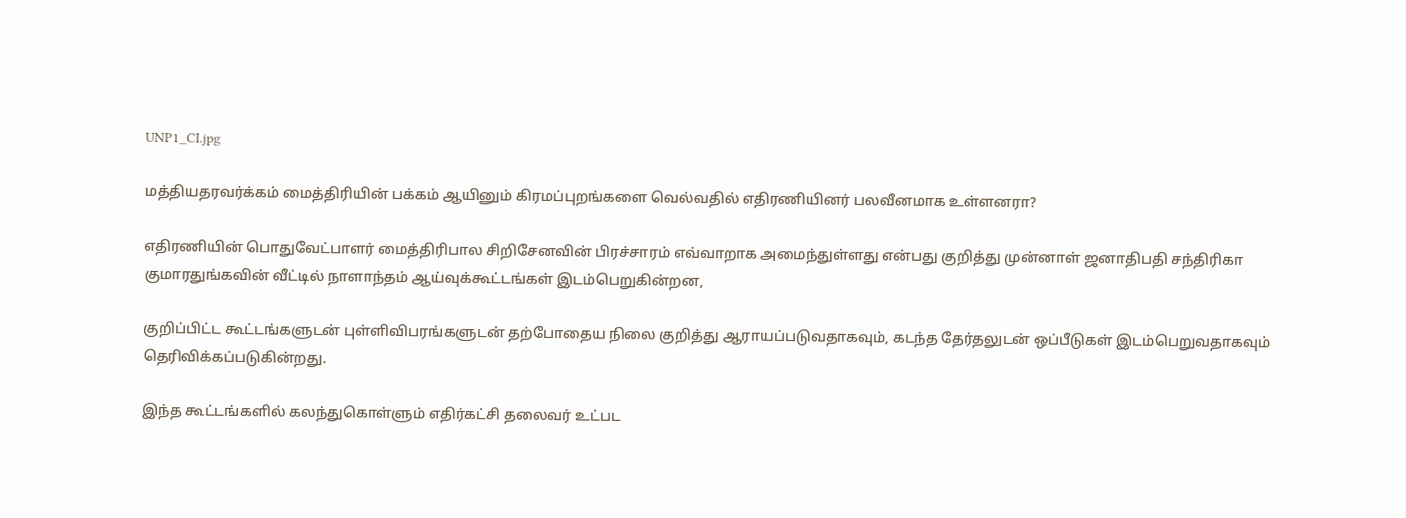UNP1_CI.jpg

மத்தியதரவர்க்கம் மைத்திரியின் பக்கம் ஆயினும் கிரமப்புறங்களை வெல்வதில் எதிரணியினர் பலவீனமாக உள்ளனரா?

எதிரணியின் பொதுவேட்பாளர் மைத்திரிபால சிறிசேனவின் பிரச்சாரம் எவ்வாறாக அமைந்துள்ளது என்பது குறித்து முன்னாள் ஜனாதிபதி சந்திரிகா குமாரதுங்கவின் வீட்டில் நாளாந்தம் ஆய்வுக்கூட்டங்கள் இடம்பெறுகின்றன,

குறிப்பிட்ட கூட்டங்களுடன் புள்ளிவிபரங்களுடன் தற்போதைய நிலை குறித்து ஆராயப்படுவதாகவும், கடந்த தேர்தலுடன் ஒப்பீடுகள் இடம்பெறுவதாகவும் தெரிவிக்கப்படுகின்றது.

இந்த கூட்டங்களில் கலந்துகொள்ளும் எதிர்கட்சி தலைவர் உட்பட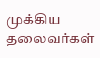முக்கிய தலைவர்கள்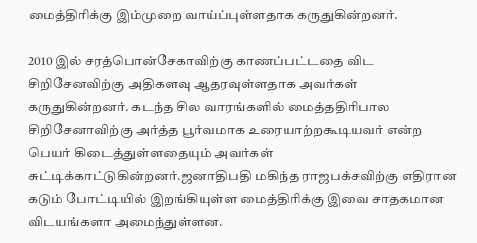மைத்திரிக்கு இம்முறை வாய்ப்புள்ளதாக கருதுகின்றனர்.

2010 இல் சரத்பொன்சேகாவிற்கு காணப்பட்டதை விட சிறிசேனவிற்கு அதிகளவு ஆதரவுள்ளதாக அவர்கள் கருதுகின்றனர். கடந்த சில வாரங்களில் மைத்ததிரிபால சிறிசேனாவிற்கு அர்த்த பூர்வமாக உரையாற்றகூடியவர் என்ற பெயர் கிடைத்துள்ளதையும் அவர்கள் சுட்டிக்காட்டுகின்றனர்.ஜனாதிபதி மகிந்த ராஜபக்சவிற்கு எதிரான கடும் போட்டியில் இறங்கியுள்ள மைத்திரிக்கு இவை சாதகமான விடயங்களா அமைந்துள்ளன.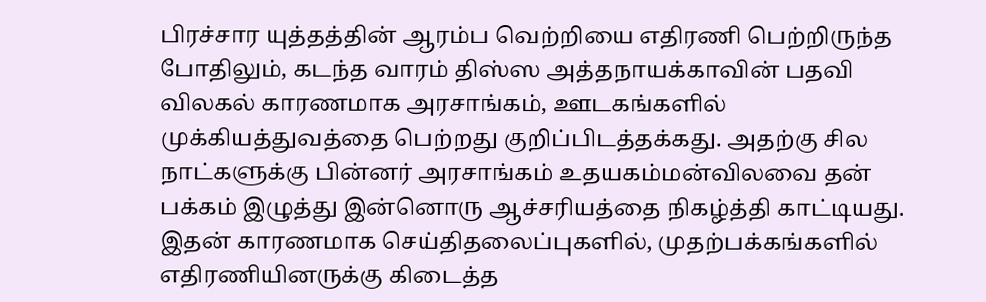பிரச்சார யுத்தத்தின் ஆரம்ப வெற்றியை எதிரணி பெற்றிருந்த போதிலும், கடந்த வாரம் திஸ்ஸ அத்தநாயக்காவின் பதவி விலகல் காரணமாக அரசாங்கம், ஊடகங்களில் முக்கியத்துவத்தை பெற்றது குறிப்பிடத்தக்கது. அதற்கு சில நாட்களுக்கு பின்னர் அரசாங்கம் உதயகம்மன்விலவை தன் பக்கம் இழுத்து இன்னொரு ஆச்சரியத்தை நிகழ்த்தி காட்டியது. இதன் காரணமாக செய்திதலைப்புகளில், முதற்பக்கங்களில் எதிரணியினருக்கு கிடைத்த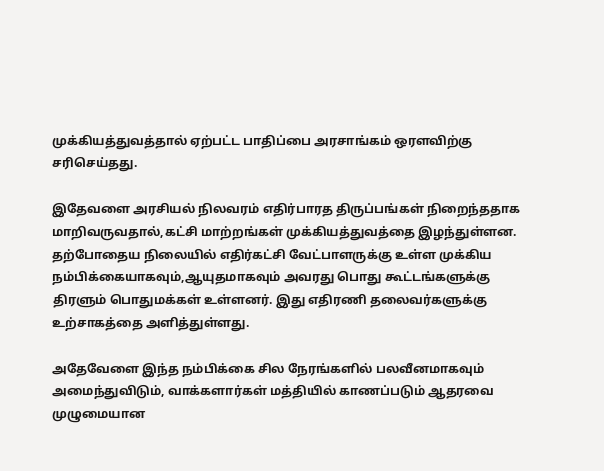முக்கியத்துவத்தால் ஏற்பட்ட பாதிப்பை அரசாங்கம் ஒரளவிற்கு சரிசெய்தது.

இதேவளை அரசியல் நிலவரம் எதிர்பாரத திருப்பங்கள் நிறைந்ததாக மாறிவருவதால்,கட்சி மாற்றங்கள் முக்கியத்துவத்தை இழந்துள்ளன.
தற்போதைய நிலையில் எதிர்கட்சி வேட்பாளருக்கு உள்ள முக்கிய நம்பிக்கையாகவும்,ஆயுதமாகவும் அவரது பொது கூட்டங்களுக்கு திரளும் பொதுமக்கள் உள்ளனர். இது எதிரணி தலைவர்களுக்கு உற்சாகத்தை அளித்துள்ளது.

அதேவேளை இந்த நம்பிக்கை சில நேரங்களில் பலவீனமாகவும் அமைந்துவிடும், வாக்களார்கள் மத்தியில் காணப்படும் ஆதரவை முழுமையான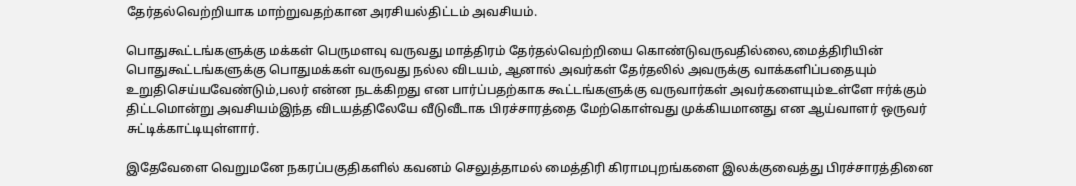தேர்தல்வெற்றியாக மாற்றுவதற்கான அரசியல்திட்டம் அவசியம்.

பொதுகூட்டங்களுக்கு மக்கள் பெருமளவு வருவது மாத்திரம் தேர்தல்வெற்றியை கொண்டுவருவதில்லை,மைத்திரியின் பொதுகூட்டங்களுக்கு பொதுமக்கள் வருவது நல்ல விடயம், ஆனால் அவர்கள் தேர்தலில் அவருக்கு வாக்களிப்பதையும் உறுதிசெய்யவேண்டும்,பலர் என்ன நடக்கிறது என பார்ப்பதற்காக கூட்டங்களுக்கு வருவார்கள் அவர்களையும்உள்ளே ஈர்க்கும் திட்டமொன்று அவசியம்இந்த விடயத்திலேயே வீடுவீடாக பிரச்சாரத்தை மேற்கொள்வது முக்கியமானது என ஆய்வாளர் ஒருவர் சுட்டிக்காட்டியுள்ளார்.

இதேவேளை வெறுமனே நகரப்பகுதிகளில் கவனம் செலுத்தாமல் மைத்திரி கிராமபுறங்களை இலக்குவைத்து பிரச்சாரத்தினை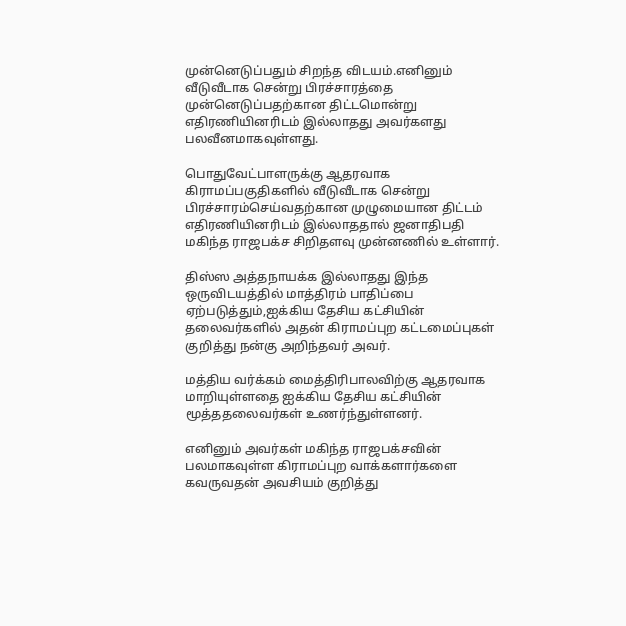முன்னெடுப்பதும் சிறந்த விடயம்.எனினும் வீடுவீடாக சென்று பிரச்சாரத்தை முன்னெடுப்பதற்கான திட்டமொன்று எதிரணியினரிடம் இல்லாதது அவர்களது பலவீனமாகவுள்ளது.

பொதுவேட்பாளருக்கு ஆதரவாக கிராமப்பகுதிகளில் வீடுவீடாக சென்று பிரச்சாரம்செய்வதற்கான முழுமையான திட்டம் எதிரணியினரிடம் இல்லாததால் ஜனாதிபதி மகிந்த ராஜபக்ச சிறிதளவு முன்னணில் உள்ளார்.

திஸ்ஸ அத்தநாயக்க இல்லாதது இந்த ஒருவிடயத்தில் மாத்திரம் பாதிப்பை ஏற்படுத்தும்,ஐக்கிய தேசிய கட்சியின் தலைவர்களில் அதன் கிராமப்புற கட்டமைப்புகள் குறித்து நன்கு அறிந்தவர் அவர்.

மத்திய வர்க்கம் மைத்திரிபாலவிற்கு ஆதரவாக மாறியுள்ளதை ஐக்கிய தேசிய கட்சியின் மூத்ததலைவர்கள் உணர்ந்துள்ளனர்.

எனினும் அவர்கள் மகிந்த ராஜபக்சவின் பலமாகவுள்ள கிராமப்புற வாக்களார்களை கவருவதன் அவசியம் குறித்து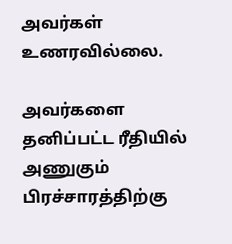அவர்கள் உணரவில்லை.

அவர்களை தனிப்பட்ட ரீதியில் அணுகும் பிரச்சாரத்திற்கு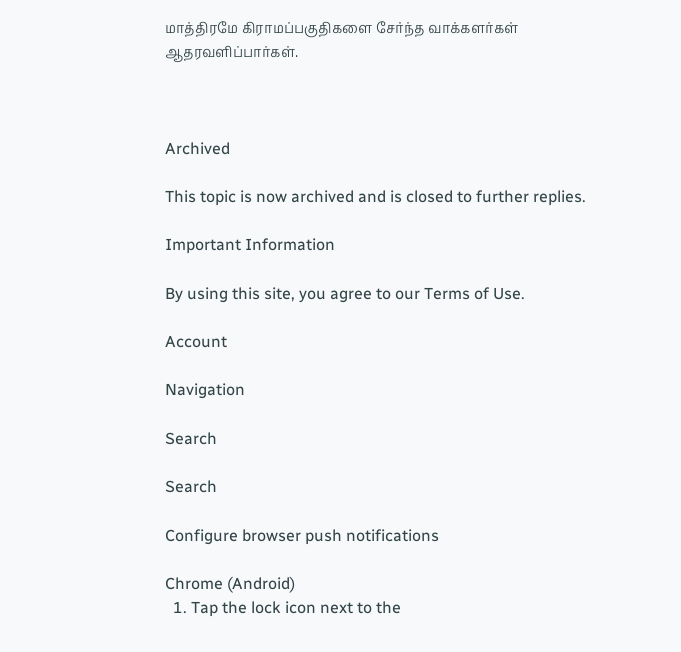மாத்திரமே கிராமப்பகுதிகளை சேர்ந்த வாக்களர்கள் ஆதரவளிப்பார்கள்.



Archived

This topic is now archived and is closed to further replies.

Important Information

By using this site, you agree to our Terms of Use.

Account

Navigation

Search

Search

Configure browser push notifications

Chrome (Android)
  1. Tap the lock icon next to the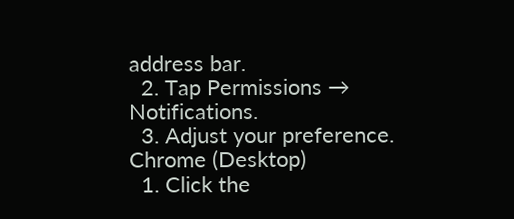address bar.
  2. Tap Permissions → Notifications.
  3. Adjust your preference.
Chrome (Desktop)
  1. Click the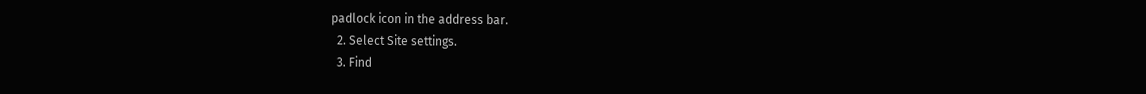padlock icon in the address bar.
  2. Select Site settings.
  3. Find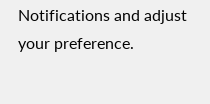Notifications and adjust your preference.